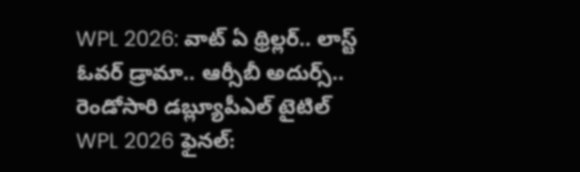WPL 2026: వాట్ ఏ థ్రిల్లర్.. లాస్ట్ ఓవర్ డ్రామా.. ఆర్సీబీ అదుర్స్.. రెండోసారి డబ్ల్యూపీఎల్ టైటిల్
WPL 2026 ఫైనల్: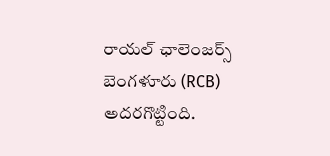రాయల్ ఛాలెంజర్స్ బెంగళూరు (RCB) అదరగొట్టింది.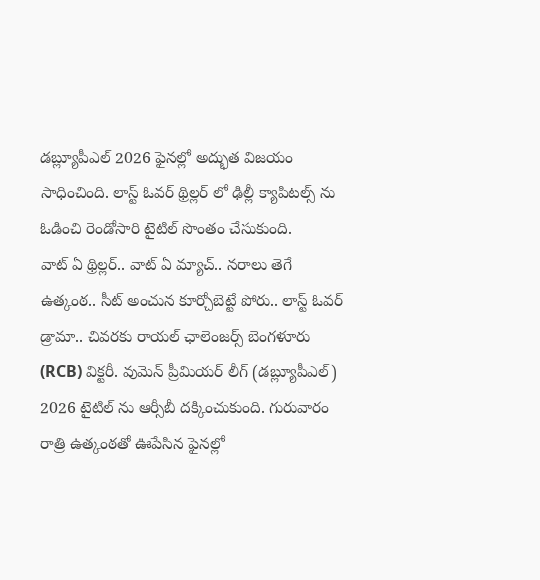డబ్ల్యూపీఎల్ 2026 ఫైనల్లో అద్భుత విజయం సాధించింది. లాస్ట్ ఓవర్ థ్రిల్లర్ లో ఢిల్లీ క్యాపిటల్స్ ను ఓడించి రెండోసారి టైటిల్ సొంతం చేసుకుంది.
వాట్ ఏ థ్రిల్లర్.. వాట్ ఏ మ్యాచ్.. నరాలు తెగే ఉత్కంఠ.. సీట్ అంచున కూర్చోబెట్టే పోరు.. లాస్ట్ ఓవర్ డ్రామా.. చివరకు రాయల్ ఛాలెంజర్స్ బెంగళూరు (RCB) విక్టరీ. వుమెన్ ప్రీమియర్ లీగ్ (డబ్ల్యూపీఎల్) 2026 టైటిల్ ను ఆర్సీబీ దక్కించుకుంది. గురువారం రాత్రి ఉత్కంఠతో ఊపేసిన ఫైనల్లో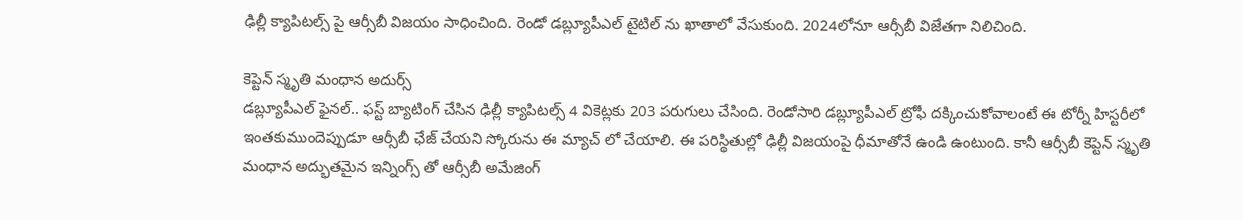ఢిల్లీ క్యాపిటల్స్ పై ఆర్సీబీ విజయం సాధించింది. రెండో డబ్ల్యూపీఎల్ టైటిల్ ను ఖాతాలో వేసుకుంది. 2024లోనూ ఆర్సీబీ విజేతగా నిలిచింది.

కెప్టెన్ స్మృతి మంధాన అదుర్స్
డబ్ల్యూపీఎల్ ఫైనల్.. ఫస్ట్ బ్యాటింగ్ చేసిన ఢిల్లీ క్యాపిటల్స్ 4 వికెట్లకు 203 పరుగులు చేసింది. రెండోసారి డబ్ల్యూపీఎల్ ట్రోఫీ దక్కించుకోవాలంటే ఈ టోర్నీ హిస్టరీలో ఇంతకుముందెప్పుడూ ఆర్సీబీ ఛేజ్ చేయని స్కోరును ఈ మ్యాచ్ లో చేయాలి. ఈ పరిస్థితుల్లో ఢిల్లీ విజయంపై ధీమాతోనే ఉండి ఉంటుంది. కానీ ఆర్సీబీ కెప్టెన్ స్మృతి మంధాన అద్భుతమైన ఇన్నింగ్స్ తో ఆర్సీబీ అమేజింగ్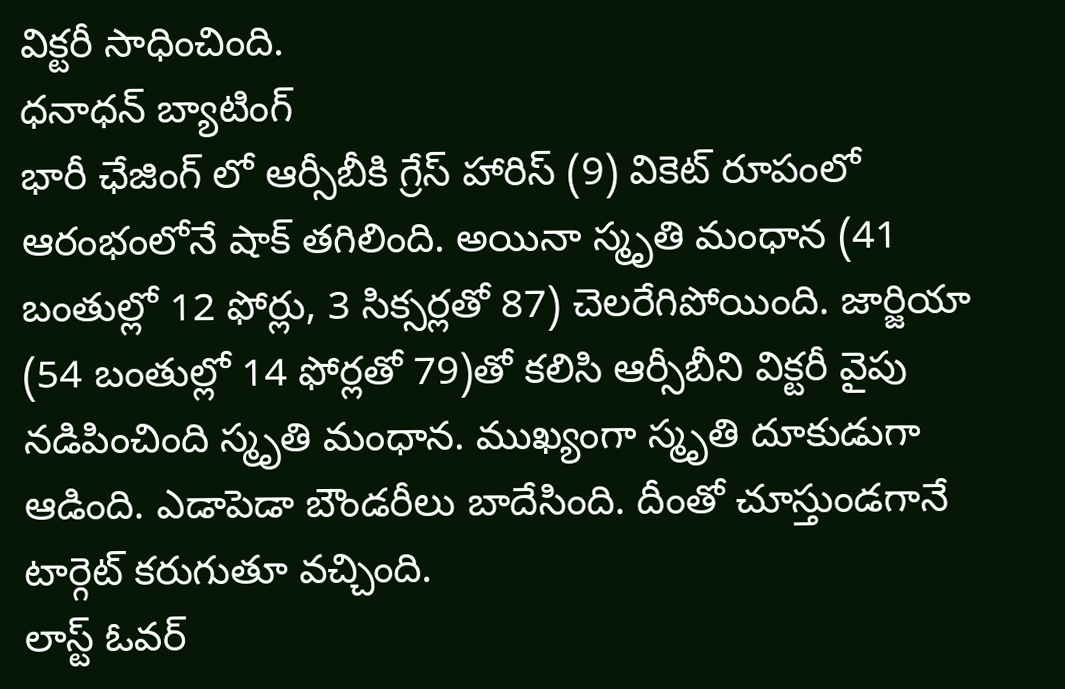విక్టరీ సాధించింది.
ధనాధన్ బ్యాటింగ్
భారీ ఛేజింగ్ లో ఆర్సీబీకి గ్రేస్ హారిస్ (9) వికెట్ రూపంలో ఆరంభంలోనే షాక్ తగిలింది. అయినా స్మృతి మంధాన (41 బంతుల్లో 12 ఫోర్లు, 3 సిక్సర్లతో 87) చెలరేగిపోయింది. జార్జియా (54 బంతుల్లో 14 ఫోర్లతో 79)తో కలిసి ఆర్సీబీని విక్టరీ వైపు నడిపించింది స్మృతి మంధాన. ముఖ్యంగా స్మృతి దూకుడుగా ఆడింది. ఎడాపెడా బౌండరీలు బాదేసింది. దీంతో చూస్తుండగానే టార్గెట్ కరుగుతూ వచ్చింది.
లాస్ట్ ఓవర్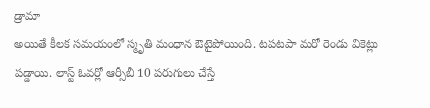డ్రామా
అయితే కీలక సమయంలో స్మృతి మంధాన ఔటైపోయింది. టపటపా మరో రెండు వికెట్లు పడ్డాయి. లాస్ట్ ఓవర్లో ఆర్సీబీ 10 పరుగులు చేస్తే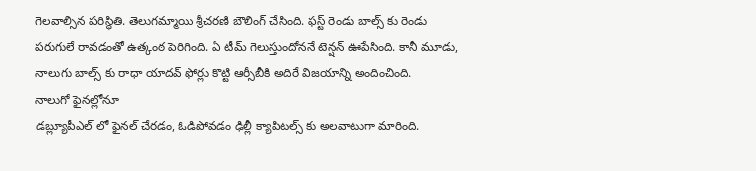గెలవాల్సిన పరిస్థితి. తెలుగమ్మాయి శ్రీచరణి బౌలింగ్ చేసింది. ఫస్ట్ రెండు బాల్స్ కు రెండు పరుగులే రావడంతో ఉత్కంఠ పెరిగింది. ఏ టీమ్ గెలుస్తుందోననే టెన్షన్ ఊపేసింది. కానీ మూడు, నాలుగు బాల్స్ కు రాధా యాదవ్ ఫోర్లు కొట్టి ఆర్సీబీకి అదిరే విజయాన్ని అందించింది.
నాలుగో ఫైనల్లోనూ
డబ్ల్యూపీఎల్ లో ఫైనల్ చేరడం, ఓడిపోవడం ఢిల్లీ క్యాపిటల్స్ కు అలవాటుగా మారింది.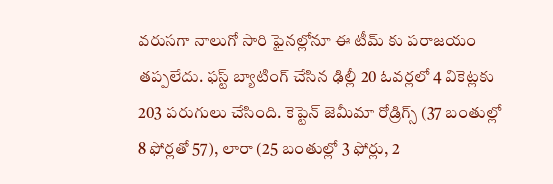వరుసగా నాలుగో సారి ఫైనల్లోనూ ఈ టీమ్ కు పరాజయం తప్పలేదు. ఫస్ట్ బ్యాటింగ్ చేసిన ఢిల్లీ 20 ఓవర్లలో 4 వికెట్లకు 203 పరుగులు చేసింది. కెప్టెన్ జెమీమా రోడ్రిగ్స్ (37 బంతుల్లో 8 ఫోర్లతో 57), లారా (25 బంతుల్లో 3 ఫోర్లు, 2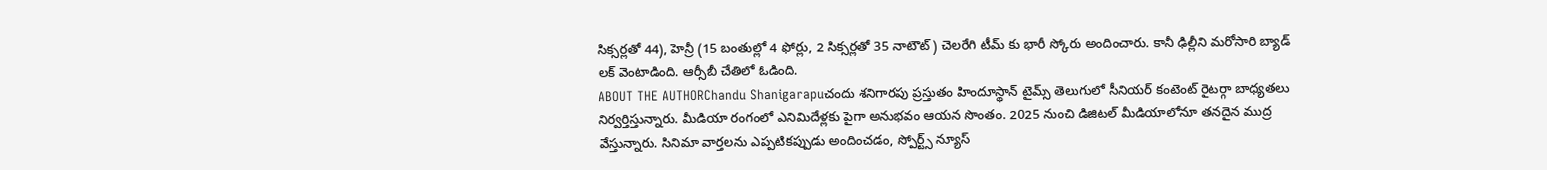సిక్సర్లతో 44), హెన్రీ (15 బంతుల్లో 4 ఫోర్లు, 2 సిక్సర్లతో 35 నాటౌట్) చెలరేగి టీమ్ కు భారీ స్కోరు అందించారు. కానీ ఢిల్లీని మరోసారి బ్యాడ్ లక్ వెంటాడింది. ఆర్సీబీ చేతిలో ఓడింది.
ABOUT THE AUTHORChandu Shanigarapuచందు శనిగారపు ప్రస్తుతం హిందూస్థాన్ టైమ్స్ తెలుగులో సీనియర్ కంటెంట్ రైటర్గా బాధ్యతలు నిర్వర్తిస్తున్నారు. మీడియా రంగంలో ఎనిమిదేళ్లకు పైగా అనుభవం ఆయన సొంతం. 2025 నుంచి డిజిటల్ మీడియాలోనూ తనదైన ముద్ర వేస్తున్నారు. సినిమా వార్తలను ఎప్పటికప్పుడు అందించడం, స్పోర్ట్స్ న్యూస్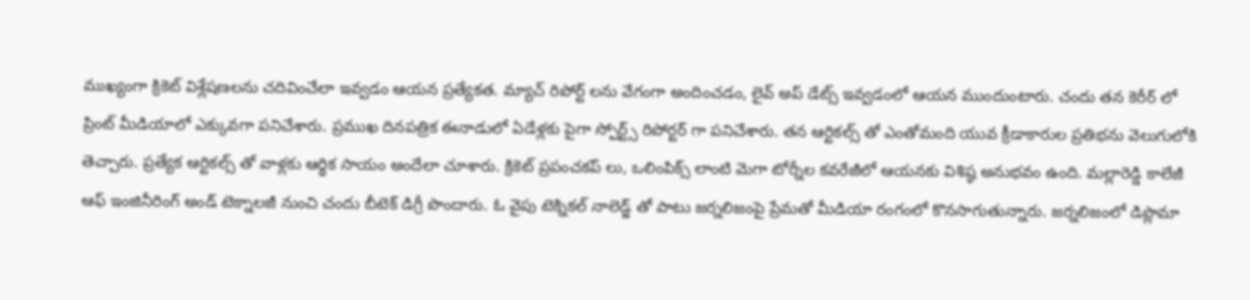ముఖ్యంగా క్రికెట్ విశ్లేషణలను చదివించేలా ఇవ్వడం ఆయన ప్రత్యేకత. మ్యాచ్ రిపోర్ట్ లను వేగంగా అందించడం, లైవ్ అప్ డేట్స్ ఇవ్వడంలో ఆయన ముందుంటారు. చందు తన కెరీర్ లో ప్రింట్ మీడియాలో ఎక్కువగా పనిచేశారు. ప్రముఖ దినపత్రిక ఈనాడులో ఏడేళ్లకు పైగా స్పోర్ట్స్ రిపోర్టర్ గా పనిచేశారు. తన ఆర్టికల్స్ తో ఎంతోమంది యువ క్రీడాకారుల ప్రతిభను వెలుగులోకి తెచ్చారు. ప్రత్యేక ఆర్టికల్స్ తో వాళ్లకు ఆర్థిక సాయం అందేలా చూశారు. క్రికెట్ ప్రపంచకప్ లు, ఒలింపిక్స్ లాంటి మెగా టోర్నీల కవరేజీలో ఆయనకు విశిష్ఠ అనుభవం ఉంది. మల్లారెడ్డి కాలేజీ ఆఫ్ ఇంజినీరింగ్ అండ్ టెక్నాలజీ నుంచి చందు బీటెక్ డిగ్రీ పొందారు. ఓ వైపు టెక్నికల్ నాలెడ్జ్ తో పాటు జర్నలిజంపై ప్రేమతో మీడియా రంగంలో కొనసాగుతున్నారు. జర్నలిజంలో డిప్లొమా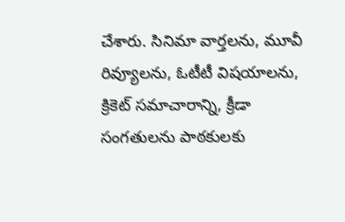చేశారు. సినిమా వార్తలను, మూవీ రివ్యూలను, ఓటీటీ విషయాలను, క్రికెట్ సమాచారాన్ని, క్రీడా సంగతులను పాఠకులకు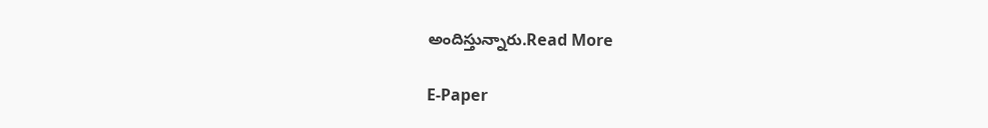అందిస్తున్నారు.Read More

E-Paper